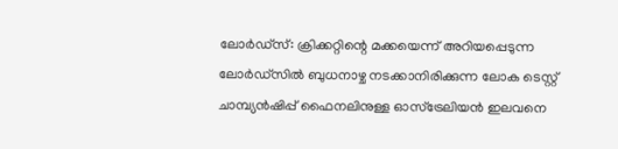ലോര്‍ഡ്‌സ്: ക്രിക്കറ്റിന്റെ മക്കയെന്ന് അറിയപ്പെടുന്ന ലോര്‍ഡ്‌സില്‍ ബുധനാഴ്ച നടക്കാനിരിക്കുന്ന ലോക ടെസ്റ്റ് ചാമ്പ്യന്‍ഷിപ്പ് ഫൈനലിനുള്ള ഓസ്‌ട്രേലിയന്‍ ഇലവനെ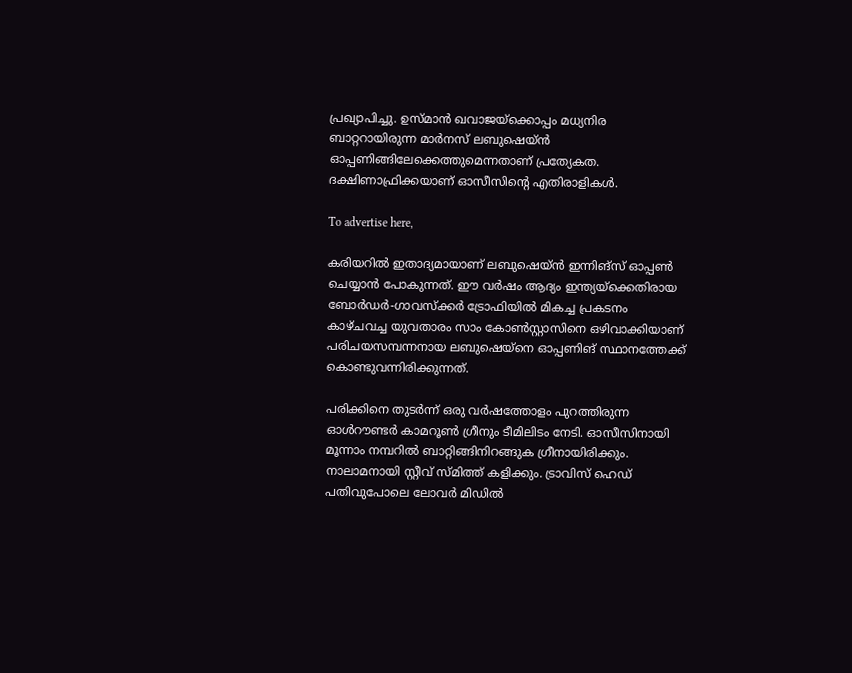പ്രഖ്യാപിച്ചു. ഉസ്മാന്‍ ഖവാജയ്‌ക്കൊപ്പം മധ്യനിര ബാറ്ററായിരുന്ന മാര്‍നസ് ലബുഷെയ്ന്‍ ഓപ്പണിങ്ങിലേക്കെത്തുമെന്നതാണ് പ്രത്യേകത. ദക്ഷിണാഫ്രിക്കയാണ് ഓസീസിന്റെ എതിരാളികള്‍.

To advertise here,

കരിയറില്‍ ഇതാദ്യമായാണ് ലബുഷെയ്ന്‍ ഇന്നിങ്‌സ് ഓപ്പണ്‍ ചെയ്യാന്‍ പോകുന്നത്. ഈ വര്‍ഷം ആദ്യം ഇന്ത്യയ്ക്കെതിരായ ബോര്‍ഡര്‍-ഗാവസ്‌ക്കര്‍ ട്രോഫിയില്‍ മികച്ച പ്രകടനം കാഴ്ചവച്ച യുവതാരം സാം കോണ്‍സ്റ്റാസിനെ ഒഴിവാക്കിയാണ് പരിചയസമ്പന്നനായ ലബുഷെയ്‌നെ ഓപ്പണിങ് സ്ഥാനത്തേക്ക് കൊണ്ടുവന്നിരിക്കുന്നത്.

പരിക്കിനെ തുടര്‍ന്ന് ഒരു വര്‍ഷത്തോളം പുറത്തിരുന്ന ഓള്‍റൗണ്ടര്‍ കാമറൂണ്‍ ഗ്രീനും ടീമിലിടം നേടി. ഓസീസിനായി മൂന്നാം നമ്പറില്‍ ബാറ്റിങ്ങിനിറങ്ങുക ഗ്രീനായിരിക്കും. നാലാമനായി സ്റ്റീവ് സ്മിത്ത് കളിക്കും. ട്രാവിസ് ഹെഡ് പതിവുപോലെ ലോവര്‍ മിഡില്‍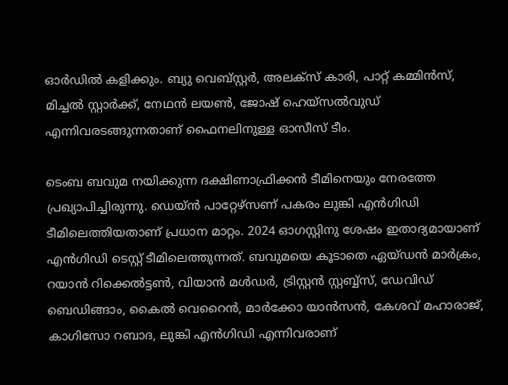ഓര്‍ഡില്‍ കളിക്കും. ബ്യു വെബ്‌സ്റ്റര്‍, അലക്‌സ് കാരി, പാറ്റ് കമ്മിന്‍സ്, മിച്ചല്‍ സ്റ്റാര്‍ക്ക്, നേഥന്‍ ലയണ്‍, ജോഷ് ഹെയ്‌സല്‍വുഡ് എന്നിവരടങ്ങുന്നതാണ് ഫൈനലിനുള്ള ഓസീസ് ടീം.

ടെംബ ബവുമ നയിക്കുന്ന ദക്ഷിണാഫ്രിക്കന്‍ ടീമിനെയും നേരത്തേ പ്രഖ്യാപിച്ചിരുന്നു. ഡെയ്ന്‍ പാറ്റേഴ്സണ് പകരം ലുങ്കി എന്‍ഗിഡി ടീമിലെത്തിയതാണ് പ്രധാന മാറ്റം. 2024 ഓഗസ്റ്റിനു ശേഷം ഇതാദ്യമായാണ് എന്‍ഗിഡി ടെസ്റ്റ് ടീമിലെത്തുന്നത്. ബവുമയെ കൂടാതെ ഏയ്ഡന്‍ മാര്‍ക്രം, റയാന്‍ റിക്കെല്‍ട്ടണ്‍, വിയാന്‍ മള്‍ഡര്‍, ട്രിസ്റ്റന്‍ സ്റ്റബ്ബ്‌സ്, ഡേവിഡ് ബെഡിങ്ങാം, കൈല്‍ വെറൈന്‍, മാര്‍ക്കോ യാന്‍സന്‍, കേശവ് മഹാരാജ്, കാഗിസോ റബാദ, ലുങ്കി എന്‍ഗിഡി എന്നിവരാണ്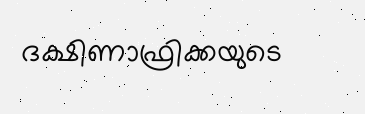ദക്ഷിണാഫ്രിക്കയുടെ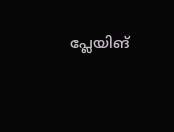പ്ലേയിങ്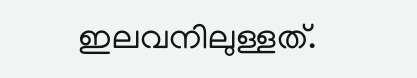ഇലവനിലുള്ളത്.